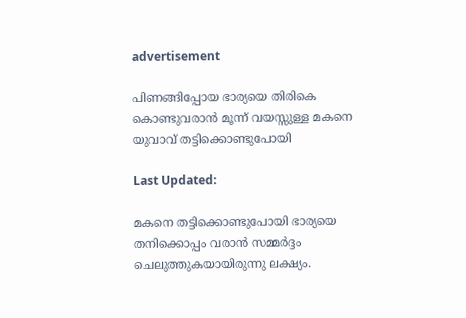advertisement

പിണങ്ങിപ്പോയ ഭാര്യയെ തിരികെ കൊണ്ടുവരാൻ മൂന്ന് വയസ്സുള്ള മകനെ യുവാവ് തട്ടിക്കൊണ്ടുപോയി

Last Updated:

മകനെ തട്ടിക്കൊണ്ടുപോയി ഭാര്യയെ തനിക്കൊപ്പം വരാൻ സമ്മർദ്ദം ചെലുത്തുകയായിരുന്നു ലക്ഷ്യം.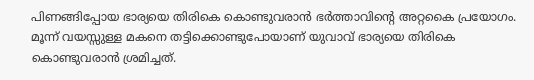പിണങ്ങിപ്പോയ ഭാര്യയെ തിരികെ കൊണ്ടുവരാൻ ഭർത്താവിന്റെ അറ്റകൈ പ്രയോഗം. മൂന്ന് വയസ്സുള്ള മകനെ തട്ടിക്കൊണ്ടുപോയാണ് യുവാവ് ഭാര്യയെ തിരികെ കൊണ്ടുവരാൻ ശ്രമിച്ചത്.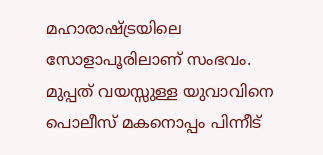മഹാരാഷ്ട്രയിലെ സോളാപൂരിലാണ് സംഭവം.
മുപ്പത് വയസ്സുള്ള യുവാവിനെ പൊലീസ് മകനൊപ്പം പിന്നീട്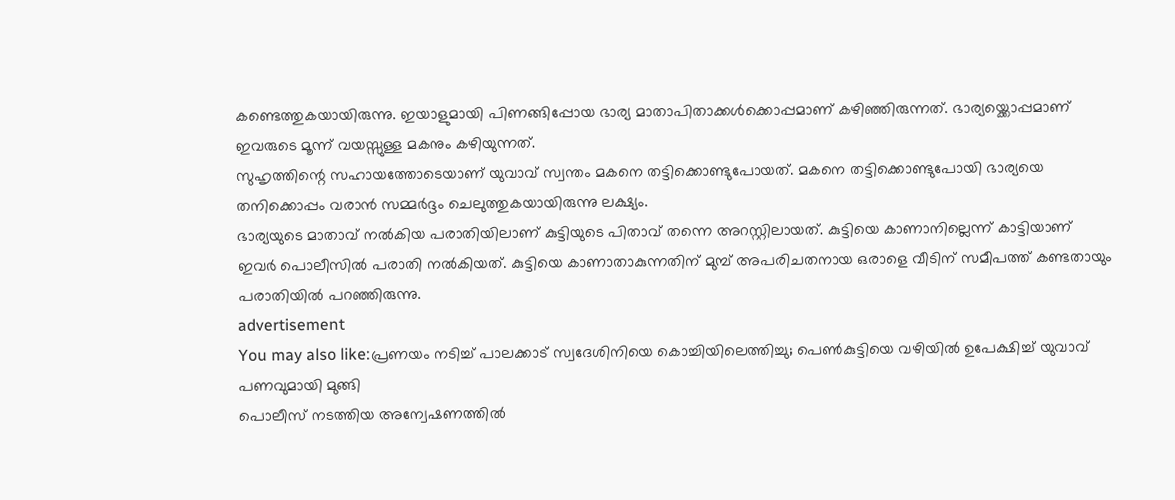കണ്ടെത്തുകയായിരുന്നു. ഇയാളുമായി പിണങ്ങിപ്പോയ ഭാര്യ മാതാപിതാക്കൾക്കൊപ്പമാണ് കഴിഞ്ഞിരുന്നത്. ഭാര്യയ്ക്കൊപ്പമാണ് ഇവരുടെ മൂന്ന് വയസ്സുള്ള മകനും കഴിയുന്നത്.
സുഹൃത്തിന്റെ സഹായത്തോടെയാണ് യുവാവ് സ്വന്തം മകനെ തട്ടിക്കൊണ്ടുപോയത്. മകനെ തട്ടിക്കൊണ്ടുപോയി ഭാര്യയെ തനിക്കൊപ്പം വരാൻ സമ്മർദ്ദം ചെലുത്തുകയായിരുന്നു ലക്ഷ്യം.
ഭാര്യയുടെ മാതാവ് നൽകിയ പരാതിയിലാണ് കുട്ടിയുടെ പിതാവ് തന്നെ അറസ്റ്റിലായത്. കുട്ടിയെ കാണാനില്ലെന്ന് കാട്ടിയാണ് ഇവർ പൊലീസിൽ പരാതി നൽകിയത്. കുട്ടിയെ കാണാതാകുന്നതിന് മുമ്പ് അപരിചതനായ ഒരാളെ വീടിന് സമീപത്ത് കണ്ടതായും പരാതിയിൽ പറഞ്ഞിരുന്നു.
advertisement
You may also like:പ്രണയം നടിച്ച് പാലക്കാട് സ്വദേശിനിയെ കൊച്ചിയിലെത്തിച്ചു; പെൺകുട്ടിയെ വഴിയിൽ ഉപേക്ഷിച്ച് യുവാവ് പണവുമായി മുങ്ങി
പൊലീസ് നടത്തിയ അന്വേഷണത്തിൽ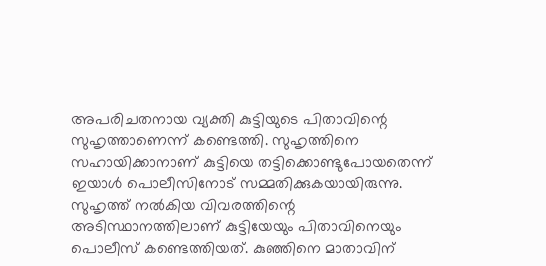അപരിചതനായ വ്യക്തി കുട്ടിയുടെ പിതാവിന്റെ സുഹൃത്താണെന്ന് കണ്ടെത്തി. സുഹൃത്തിനെ സഹായിക്കാനാണ് കുട്ടിയെ തട്ടിക്കൊണ്ടുപോയതെന്ന് ഇയാൾ പൊലീസിനോട് സമ്മതിക്കുകയായിരുന്നു.
സുഹൃത്ത് നൽകിയ വിവരത്തിന്റെ അടിസ്ഥാനത്തിലാണ് കുട്ടിയേയും പിതാവിനെയും പൊലീസ് കണ്ടെത്തിയത്. കുഞ്ഞിനെ മാതാവിന്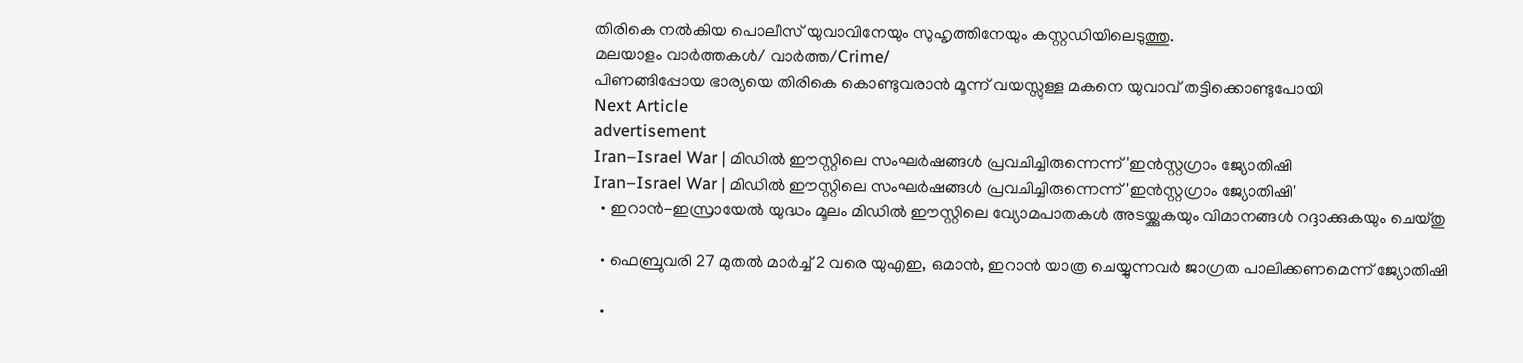തിരികെ നൽകിയ പൊലീസ് യുവാവിനേയും സുഹൃത്തിനേയും കസ്റ്റഡിയിലെടുത്തു.
മലയാളം വാർത്തകൾ/ വാർത്ത/Crime/
പിണങ്ങിപ്പോയ ഭാര്യയെ തിരികെ കൊണ്ടുവരാൻ മൂന്ന് വയസ്സുള്ള മകനെ യുവാവ് തട്ടിക്കൊണ്ടുപോയി
Next Article
advertisement
Iran–Israel War | മിഡിൽ ഈസ്റ്റിലെ സംഘർഷങ്ങൾ പ്രവചിച്ചിരുന്നെന്ന് 'ഇൻസ്റ്റഗ്രാം ജ്യോതിഷി
Iran–Israel War | മിഡിൽ ഈസ്റ്റിലെ സംഘർഷങ്ങൾ പ്രവചിച്ചിരുന്നെന്ന് 'ഇൻസ്റ്റഗ്രാം ജ്യോതിഷി'
  • ഇറാൻ-ഇസ്രായേൽ യുദ്ധം മൂലം മിഡിൽ ഈസ്റ്റിലെ വ്യോമപാതകൾ അടയ്ക്കുകയും വിമാനങ്ങൾ റദ്ദാക്കുകയും ചെയ്തു

  • ഫെബ്രുവരി 27 മുതൽ മാർച്ച് 2 വരെ യുഎഇ, ഒമാൻ, ഇറാൻ യാത്ര ചെയ്യുന്നവർ ജാഗ്രത പാലിക്കണമെന്ന് ജ്യോതിഷി

  •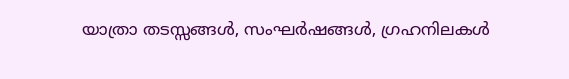യാത്രാ തടസ്സങ്ങൾ, സംഘർഷങ്ങൾ, ഗ്രഹനിലകൾ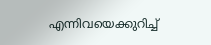എന്നിവയെക്കുറിച്ച്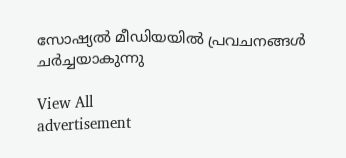സോഷ്യൽ മീഡിയയിൽ പ്രവചനങ്ങൾ ചർച്ചയാകുന്നു

View All
advertisement